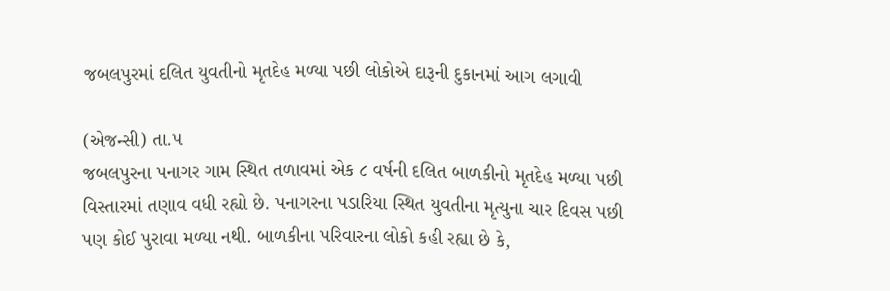જબલપુરમાં દલિત યુવતીનો મૃતદેહ મળ્યા પછી લોકોએ દારૂની દુકાનમાં આગ લગાવી

(એજન્સી) તા.૫
જબલપુરના પનાગર ગામ સ્થિત તળાવમાં એક ૮ વર્ષની દલિત બાળકીનો મૃતદેહ મળ્યા પછી વિસ્તારમાં તણાવ વધી રહ્યો છે. પનાગરના પડારિયા સ્થિત યુવતીના મૃત્યુના ચાર દિવસ પછી પણ કોઈ પુરાવા મળ્યા નથી. બાળકીના પરિવારના લોકો કહી રહ્યા છે કે,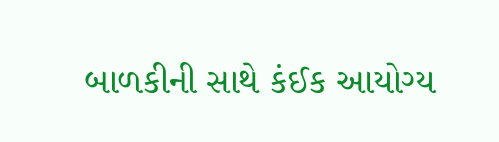બાળકીની સાથે કંઈક આયોગ્ય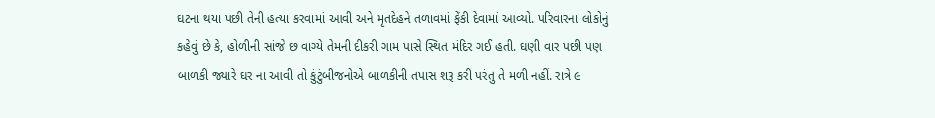ઘટના થયા પછી તેની હત્યા કરવામાં આવી અને મૃતદેહને તળાવમાં ફેંકી દેવામાં આવ્યો. પરિવારના લોકોનું કહેવું છે કે, હોળીની સાંજે છ વાગ્યે તેમની દીકરી ગામ પાસે સ્થિત મંદિર ગઈ હતી. ઘણી વાર પછી પણ બાળકી જ્યારે ઘર ના આવી તો કુંટુંબીજનોએ બાળકીની તપાસ શરૂ કરી પરંતુ તે મળી નહીં. રાત્રે ૯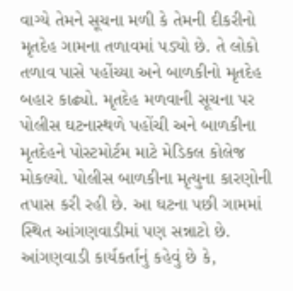વાગ્યે તેમને સૂચના મળી કે તેમની દીકરીનો મૃતદેહ ગામના તળાવમાં પડ્યો છે. તે લોકો તળાવ પાસે પહોંચ્યા અને બાળકીનો મૃતદેહ બહાર કાઢ્યો. મૃતદેહ મળવાની સૂચના પર પોલીસ ઘટનાસ્થળે પહોંચી અને બાળકીના મૃતદેહને પોસ્ટમોર્ટમ માટે મેડિકલ કોલેજ મોકલ્યો. પોલીસ બાળકીના મૃત્યુના કારણોની તપાસ કરી રહી છે. આ ઘટના પછી ગામમાં સ્થિત આંગણવાડીમાં પણ સન્નાટો છે. આંગણવાડી કાર્યકર્તાનું કહેવું છે કે,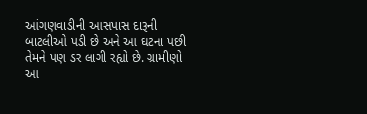આંગણવાડીની આસપાસ દારૂની બાટલીઓ પડી છે અને આ ઘટના પછી તેમને પણ ડર લાગી રહ્યો છે. ગ્રામીણો આ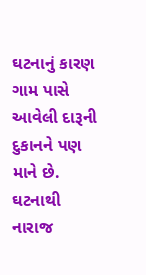ઘટનાનું કારણ ગામ પાસે આવેલી દારૂની દુકાનને પણ માને છે. ઘટનાથી નારાજ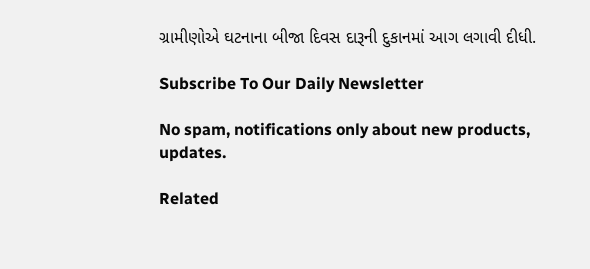ગ્રામીણોએ ઘટનાના બીજા દિવસ દારૂની દુકાનમાં આગ લગાવી દીધી.

Subscribe To Our Daily Newsletter

No spam, notifications only about new products, updates.

Related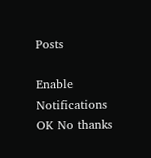Posts

Enable Notifications OK No thanks